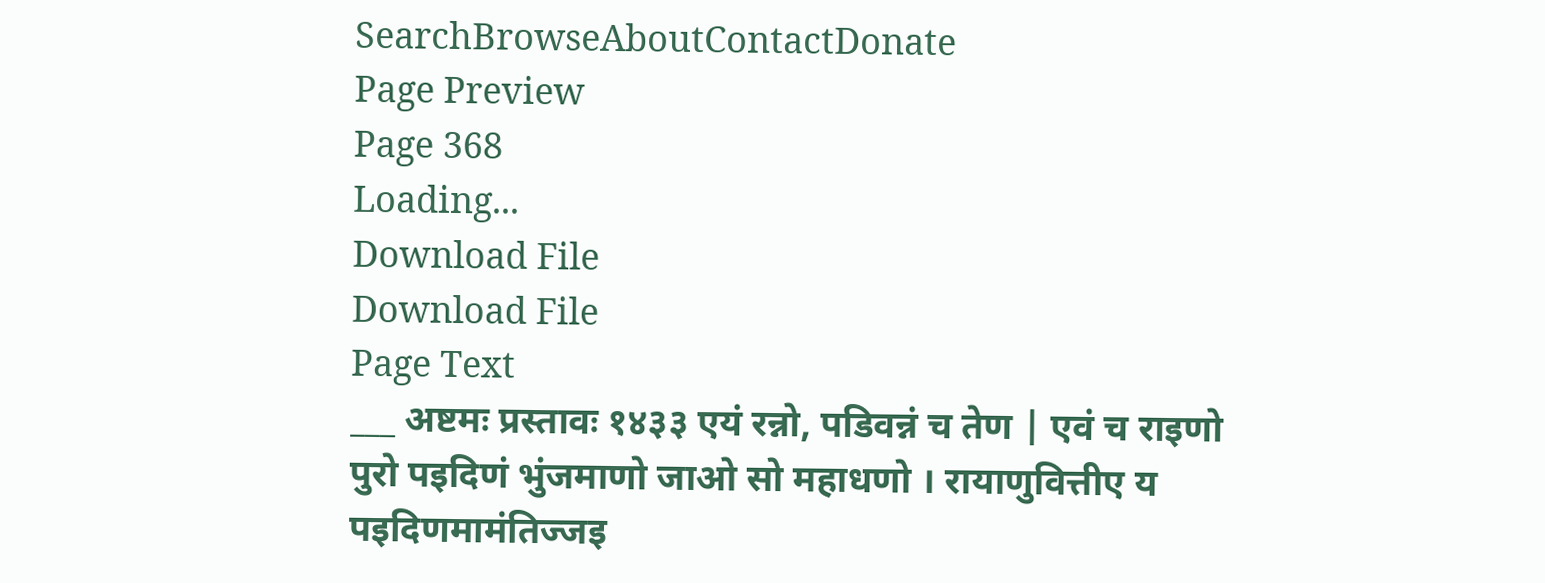SearchBrowseAboutContactDonate
Page Preview
Page 368
Loading...
Download File
Download File
Page Text
___ अष्टमः प्रस्तावः १४३३ एयं रन्नो, पडिवन्नं च तेण | एवं च राइणो पुरो पइदिणं भुंजमाणो जाओ सो महाधणो । रायाणुवित्तीए य पइदिणमामंतिज्जइ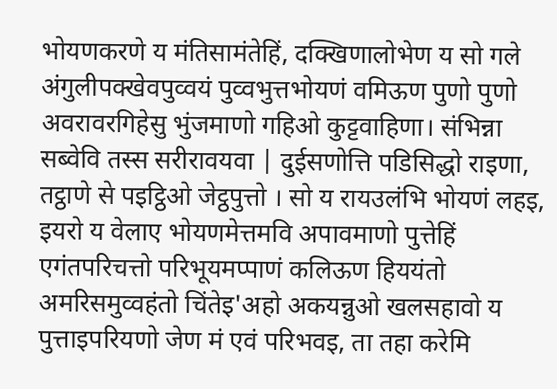भोयणकरणे य मंतिसामंतेहिं, दक्खिणालोभेण य सो गले अंगुलीपक्खेवपुव्वयं पुव्वभुत्तभोयणं वमिऊण पुणो पुणो अवरावरगिहेसु भुंजमाणो गहिओ कुट्टवाहिणा। संभिन्ना सब्वेवि तस्स सरीरावयवा | दुईसणोत्ति पडिसिद्धो राइणा, तट्ठाणे से पइट्ठिओ जेट्ठपुत्तो । सो य रायउलंभि भोयणं लहइ, इयरो य वेलाए भोयणमेत्तमवि अपावमाणो पुत्तेहिं एगंतपरिचत्तो परिभूयमप्पाणं कलिऊण हिययंतो अमरिसमुव्वहंतो चिंतेइ'अहो अकयन्नुओ खलसहावो य पुत्ताइपरियणो जेण मं एवं परिभवइ, ता तहा करेमि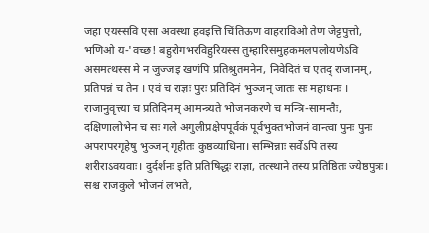जहा एयस्सवि एसा अवस्था हवइत्ति चिंतिऊण वाहराविओ तेण जेट्टपुत्तो, भणिओ य-'वच्छ! बहुरोगभरविहुरियस्स तुम्हारिसमुहकमलपलोयणेऽवि असमत्थस्स मे न जुज्जइ खणंपि प्रतिश्रुतमनेन, निवेदितं च एतद् राजानम्, प्रतिपन्नं च तेन । एवं च राज्ञः पुरः प्रतिदिनं भुञ्जन् जातः सः महाधनः । राजानुवृत्त्या च प्रतिदिनम् आमन्त्र्यते भोजनकरणे च मन्त्रि-सामन्तैः, दक्षिणालोभेन च सः गले अगुलीप्रक्षेपपूर्वकं पूर्वभुक्तभोजनं वान्त्वा पुनः पुनः अपरापरगृहेषु भुञ्जन् गृहीतः कुष्ठव्याधिना। सम्भिन्नाः सर्वेऽपि तस्य शरीराऽवयवाः। दुर्दर्शनः इति प्रतिषिद्धः राज्ञा, तत्स्थाने तस्य प्रतिष्ठितः ज्येष्ठपुत्रः। सश्च राजकुले भोजनं लभते,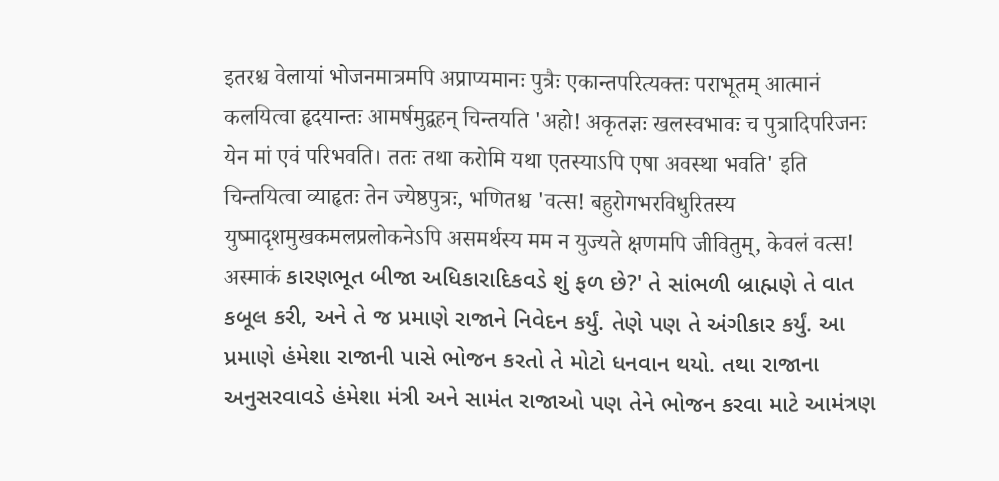इतरश्च वेलायां भोजनमात्रमपि अप्राप्यमानः पुत्रैः एकान्तपरित्यक्तः पराभूतम् आत्मानं कलयित्वा हृदयान्तः आमर्षमुद्वहन् चिन्तयति 'अहो! अकृतज्ञः खलस्वभावः च पुत्रादिपरिजनः येन मां एवं परिभवति। ततः तथा करोमि यथा एतस्याऽपि एषा अवस्था भवति' इति चिन्तयित्वा व्याहृतः तेन ज्येष्ठपुत्रः, भणितश्च 'वत्स! बहुरोगभरविधुरितस्य युष्मादृशमुखकमलप्रलोकनेऽपि असमर्थस्य मम न युज्यते क्षणमपि जीवितुम्, केवलं वत्स! अस्माकं કારણભૂત બીજા અધિકારાદિકવડે શું ફળ છે?' તે સાંભળી બ્રાહ્મણે તે વાત કબૂલ કરી, અને તે જ પ્રમાણે રાજાને નિવેદન કર્યું. તેણે પણ તે અંગીકાર કર્યું. આ પ્રમાણે હંમેશા રાજાની પાસે ભોજન કરતો તે મોટો ધનવાન થયો. તથા રાજાના અનુસરવાવડે હંમેશા મંત્રી અને સામંત રાજાઓ પણ તેને ભોજન કરવા માટે આમંત્રણ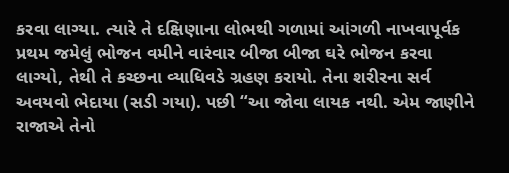કરવા લાગ્યા. ત્યારે તે દક્ષિણાના લોભથી ગળામાં આંગળી નાખવાપૂર્વક પ્રથમ જમેલું ભોજન વમીને વારંવાર બીજા બીજા ઘરે ભોજન કરવા લાગ્યો, તેથી તે કચ્છના વ્યાધિવડે ગ્રહણ કરાયો. તેના શરીરના સર્વ અવયવો ભેદાયા (સડી ગયા). પછી “આ જોવા લાયક નથી. એમ જાણીને રાજાએ તેનો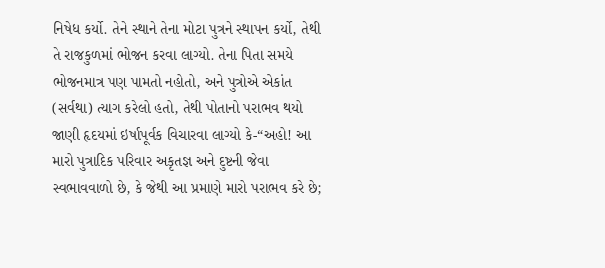નિષેધ કર્યો. તેને સ્થાને તેના મોટા પુત્રને સ્થાપન કર્યો, તેથી તે રાજકુળમાં ભોજન કરવા લાગ્યો. તેના પિતા સમયે ભોજનમાત્ર પણ પામતો નહોતો, અને પુત્રોએ એકાંત (સર્વથા) ત્યાગ કરેલો હતો, તેથી પોતાનો પરાભવ થયો જાણી હૃદયમાં ઇર્ષાપૂર્વક વિચારવા લાગ્યો કે-“અહો! આ મારો પુત્રાદિક પરિવાર અકૃતજ્ઞ અને દુષ્ટની જેવા સ્વભાવવાળો છે, કે જેથી આ પ્રમાણે મારો પરાભવ કરે છે;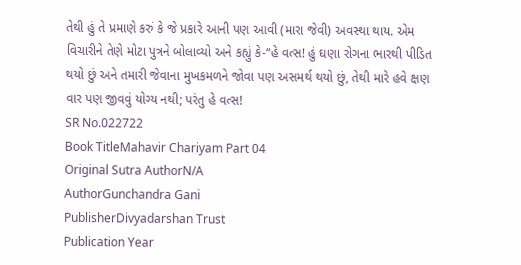તેથી હું તે પ્રમાણે કરું કે જે પ્રકારે આની પણ આવી (મારા જેવી) અવસ્થા થાય. એમ વિચારીને તેણે મોટા પુત્રને બોલાવ્યો અને કહ્યું કે-“હે વત્સ! હું ઘણા રોગના ભારથી પીડિત થયો છું અને તમારી જેવાના મુખકમળને જોવા પણ અસમર્થ થયો છું, તેથી મારે હવે ક્ષણ વાર પણ જીવવું યોગ્ય નથી; પરંતુ હે વત્સ!
SR No.022722
Book TitleMahavir Chariyam Part 04
Original Sutra AuthorN/A
AuthorGunchandra Gani
PublisherDivyadarshan Trust
Publication Year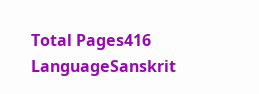Total Pages416
LanguageSanskrit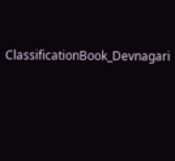ClassificationBook_Devnagari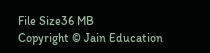File Size36 MB
Copyright © Jain Education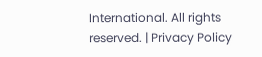International. All rights reserved. | Privacy Policy